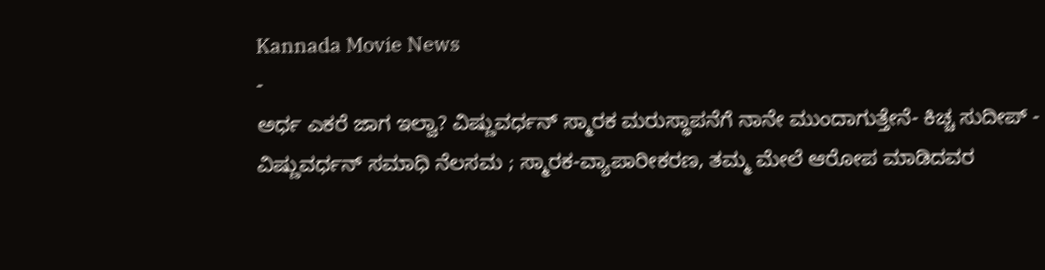Kannada Movie News
-
ಅರ್ಧ ಎಕರೆ ಜಾಗ ಇಲ್ವಾ? ವಿಷ್ಣುವರ್ಧನ್ ಸ್ಮಾರಕ ಮರುಸ್ಥಾಪನೆಗೆ ನಾನೇ ಮುಂದಾಗುತ್ತೇನೆ- ಕಿಚ್ಚ ಸುದೀಪ್ -
ವಿಷ್ಣುವರ್ಧನ್ ಸಮಾಧಿ ನೆಲಸಮ ; ಸ್ಮಾರಕ-ವ್ಯಾಪಾರೀಕರಣ, ತಮ್ಮ ಮೇಲೆ ಆರೋಪ ಮಾಡಿದವರ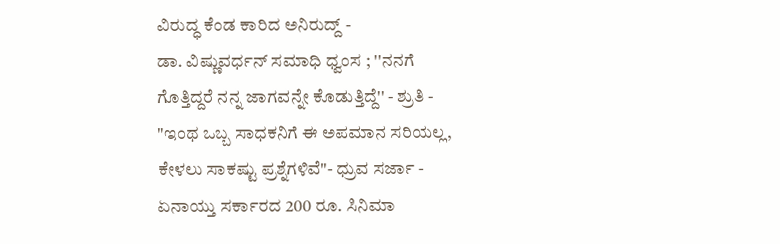ವಿರುದ್ಧ ಕೆಂಡ ಕಾರಿದ ಅನಿರುದ್ದ್ -
ಡಾ. ವಿಷ್ಣುವರ್ಧನ್ ಸಮಾಧಿ ಧ್ವಂಸ ; ''ನನಗೆ ಗೊತ್ತಿದ್ದರೆ ನನ್ನ ಜಾಗವನ್ನೇ ಕೊಡುತ್ತಿದ್ದೆ'' - ಶ್ರುತಿ -
"ಇಂಥ ಒಬ್ಬ ಸಾಧಕನಿಗೆ ಈ ಅಪಮಾನ ಸರಿಯಲ್ಲ, ಕೇಳಲು ಸಾಕಷ್ಟು ಪ್ರಶ್ನೆಗಳಿವೆ"- ಧ್ರುವ ಸರ್ಜಾ -
ಏನಾಯ್ತು ಸರ್ಕಾರದ 200 ರೂ. ಸಿನಿಮಾ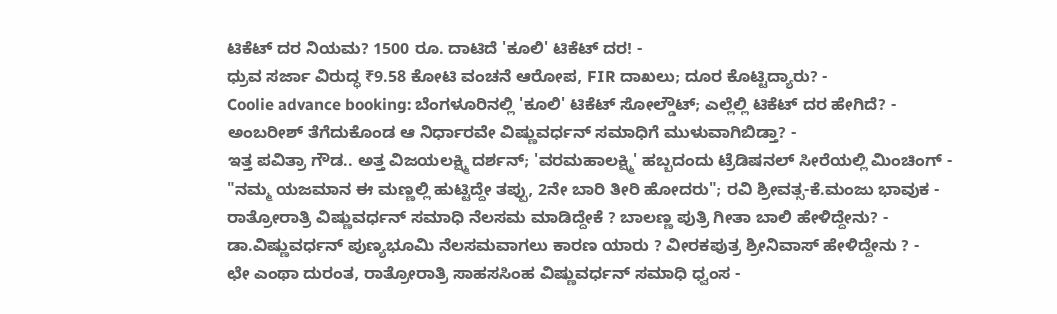ಟಿಕೆಟ್ ದರ ನಿಯಮ? 1500 ರೂ. ದಾಟಿದೆ 'ಕೂಲಿ' ಟಿಕೆಟ್ ದರ! -
ಧ್ರುವ ಸರ್ಜಾ ವಿರುದ್ಧ ₹9.58 ಕೋಟಿ ವಂಚನೆ ಆರೋಪ, FIR ದಾಖಲು; ದೂರ ಕೊಟ್ಟಿದ್ಯಾರು? -
Coolie advance booking: ಬೆಂಗಳೂರಿನಲ್ಲಿ 'ಕೂಲಿ' ಟಿಕೆಟ್ ಸೋಲ್ಡೌಟ್; ಎಲ್ಲೆಲ್ಲಿ ಟಿಕೆಟ್ ದರ ಹೇಗಿದೆ? -
ಅಂಬರೀಶ್ ತೆಗೆದುಕೊಂಡ ಆ ನಿರ್ಧಾರವೇ ವಿಷ್ಣುವರ್ಧನ್ ಸಮಾಧಿಗೆ ಮುಳುವಾಗಿಬಿಡ್ತಾ? -
ಇತ್ತ ಪವಿತ್ರಾ ಗೌಡ.. ಅತ್ತ ವಿಜಯಲಕ್ಷ್ಮಿ ದರ್ಶನ್; 'ವರಮಹಾಲಕ್ಷ್ಮಿ' ಹಬ್ಬದಂದು ಟ್ರೆಡಿಷನಲ್ ಸೀರೆಯಲ್ಲಿ ಮಿಂಚಿಂಗ್ -
"ನಮ್ಮ ಯಜಮಾನ ಈ ಮಣ್ಣಲ್ಲಿ ಹುಟ್ಟಿದ್ದೇ ತಪ್ಪು, 2ನೇ ಬಾರಿ ತೀರಿ ಹೋದರು"; ರವಿ ಶ್ರೀವತ್ಸ-ಕೆ.ಮಂಜು ಭಾವುಕ -
ರಾತ್ರೋರಾತ್ರಿ ವಿಷ್ಣುವರ್ಧನ್ ಸಮಾಧಿ ನೆಲಸಮ ಮಾಡಿದ್ದೇಕೆ ? ಬಾಲಣ್ಣ ಪುತ್ರಿ ಗೀತಾ ಬಾಲಿ ಹೇಳಿದ್ದೇನು? -
ಡಾ.ವಿಷ್ಣುವರ್ಧನ್ ಪುಣ್ಯಭೂಮಿ ನೆಲಸಮವಾಗಲು ಕಾರಣ ಯಾರು ? ವೀರಕಪುತ್ರ ಶ್ರೀನಿವಾಸ್ ಹೇಳಿದ್ದೇನು ? -
ಛೇ ಎಂಥಾ ದುರಂತ, ರಾತ್ರೋರಾತ್ರಿ ಸಾಹಸಸಿಂಹ ವಿಷ್ಣುವರ್ಧನ್ ಸಮಾಧಿ ಧ್ವಂಸ -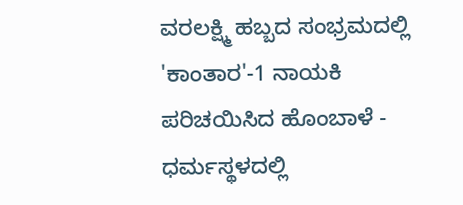ವರಲಕ್ಷ್ಮಿ ಹಬ್ಬದ ಸಂಭ್ರಮದಲ್ಲಿ 'ಕಾಂತಾರ'-1 ನಾಯಕಿ ಪರಿಚಯಿಸಿದ ಹೊಂಬಾಳೆ -
ಧರ್ಮಸ್ಥಳದಲ್ಲಿ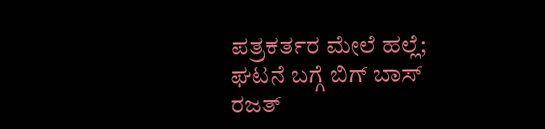ಪತ್ರಕರ್ತರ ಮೇಲೆ ಹಲ್ಲೆ; ಘಟನೆ ಬಗ್ಗೆ ಬಿಗ್ ಬಾಸ್ ರಜತ್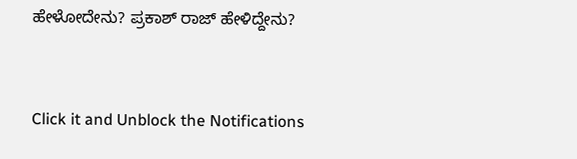ಹೇಳೋದೇನು? ಪ್ರಕಾಶ್ ರಾಜ್ ಹೇಳಿದ್ದೇನು?


Click it and Unblock the Notifications